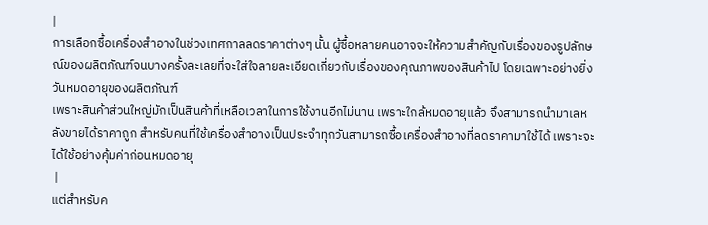|
การเลือกซื้อเครื่องสำอางในช่วงเทศกาลลดราคาต่างๆ นั้น ผู้ซื้อหลายคนอาจจะให้ความสำคัญกับเรื่องของรูปลักษณ์ของผลิตภัณฑ์จนบางครั้งละเลยที่จะใส่ใจลายละเอียดเกี่ยวกับเรื่องของคุณภาพของสินค้าไป โดยเฉพาะอย่างยิ่ง วันหมดอายุของผลิตภัณฑ์
เพราะสินค้าส่วนใหญ่มักเป็นสินค้าที่เหลือเวลาในการใช้งานอีกไม่นาน เพราะใกล้หมดอายุแล้ว จึงสามารถนำมาเลหลังขายได้ราคาถูก สำหรับคนที่ใช้เครื่องสำอางเป็นประจำทุกวันสามารถซื้อเครื่องสำอางที่ลดราคามาใช้ได้ เพราะจะได้ใช้อย่างคุ้มค่าก่อนหมดอายุ
 |
แต่สำหรับค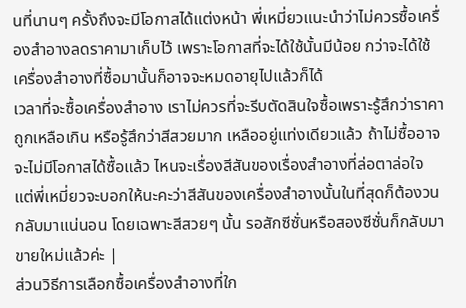นที่นานๆ ครั้งถึงจะมีโอกาสได้แต่งหน้า พี่เหมี่ยวแนะนำว่าไม่ควรซื้อเครื่องสำอางลดราคามาเก็บไว้ เพราะโอกาสที่จะได้ใช้นั้นมีน้อย กว่าจะได้ใช้เครื่องสำอางที่ซื้อมานั้นก็อาจจะหมดอายุไปแล้วก็ได้
เวลาที่จะซื้อเครื่องสำอาง เราไม่ควรที่จะรีบตัดสินใจซื้อเพราะรู้สึกว่าราคาถูกเหลือเกิน หรือรู้สึกว่าสีสวยมาก เหลืออยู่แท่งเดียวแล้ว ถ้าไม่ซื้ออาจจะไม่มีโอกาสได้ซื้อแล้ว ไหนจะเรื่องสีสันของเรื่องสำอางที่ล่อตาล่อใจ แต่พี่เหมี่ยวจะบอกให้นะคะว่าสีสันของเครื่องสำอางนั้นในที่สุดก็ต้องวนกลับมาแน่นอน โดยเฉพาะสีสวยๆ นั้น รอสักซีซั่นหรือสองซีซั่นก็กลับมาขายใหม่แล้วค่ะ |
ส่วนวิธีการเลือกซื้อเครื่องสำอางที่ใก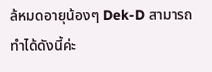ล้หมดอายุน้องๆ Dek-D สามารถทำได้ดังนี้ค่ะ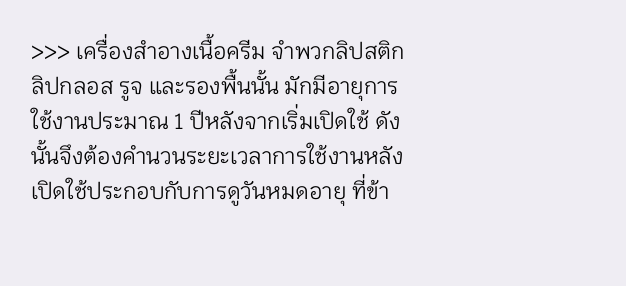>>> เครื่องสำอางเนื้อครีม จำพวกลิปสติก ลิปกลอส รูจ และรองพื้นนั้น มักมีอายุการใช้งานประมาณ 1 ปีหลังจากเริ่มเปิดใช้ ดังนั้นจึงต้องคำนวนระยะเวลาการใช้งานหลังเปิดใช้ประกอบกับการดูวันหมดอายุ ที่ข้า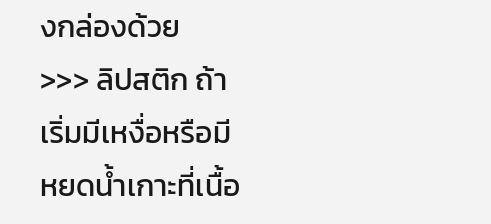งกล่องด้วย
>>> ลิปสติก ถ้าเริ่มมีเหงื่อหรือมีหยดน้ำเกาะที่เนื้อ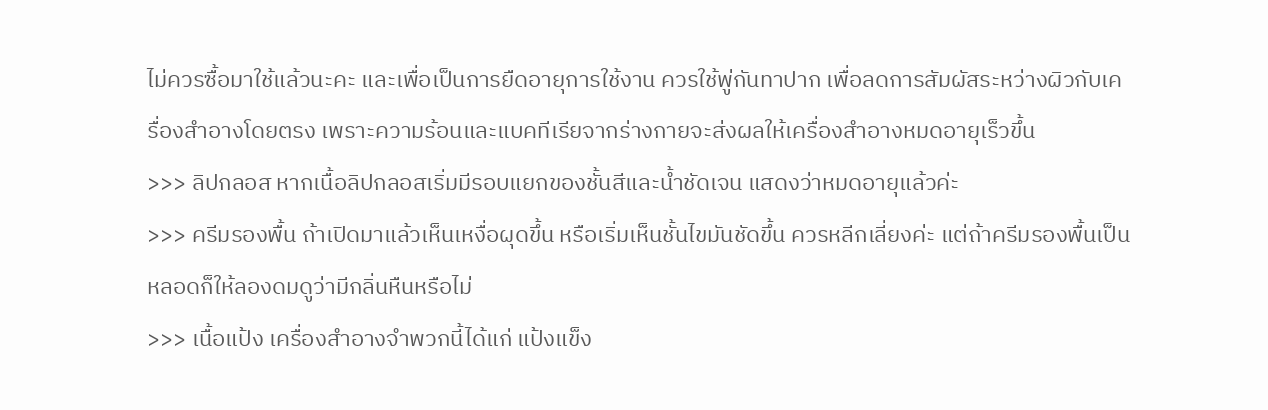ไม่ควรซื้อมาใช้แล้วนะคะ และเพื่อเป็นการยืดอายุการใช้งาน ควรใช้พู่กันทาปาก เพื่อลดการสัมผัสระหว่างผิวกับเครื่องสำอางโดยตรง เพราะความร้อนและแบคทีเรียจากร่างกายจะส่งผลให้เครื่องสำอางหมดอายุเร็วขึ้น
>>> ลิปกลอส หากเนื้อลิปกลอสเริ่มมีรอบแยกของชั้นสีและน้ำชัดเจน แสดงว่าหมดอายุแล้วค่ะ
>>> ครีมรองพื้น ถ้าเปิดมาแล้วเห็นเหงื่อผุดขึ้น หรือเริ่มเห็นชั้นไขมันชัดขึ้น ควรหลีกเลี่ยงค่ะ แต่ถ้าครีมรองพื้นเป็นหลอดก็ให้ลองดมดูว่ามีกลิ่นหืนหรือไม่
>>> เนื้อแป้ง เครื่องสำอางจำพวกนี้ได้แก่ แป้งแข็ง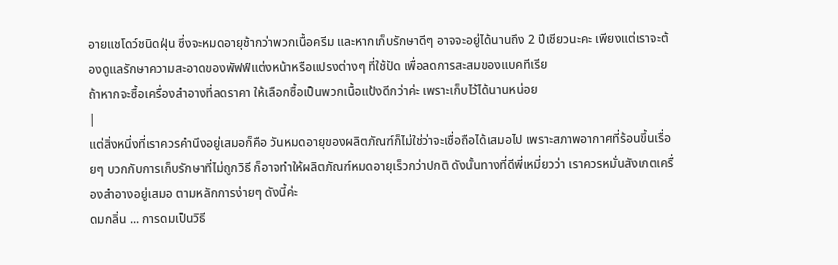อายแชโดว์ชนิดฝุ่น ซึ่งจะหมดอายุช้ากว่าพวกเนื้อครีม และหากเก็บรักษาดีๆ อาจจะอยู่ได้นานถึง 2 ปีเชียวนะคะ เพียงแต่เราจะต้องดูแลรักษาความสะอาดของพัฟฟ์แต่งหน้าหรือแปรงต่างๆ ที่ใช้ปัด เพื่อลดการสะสมของแบคทีเรีย
ถ้าหากจะซื้อเครื่องสำอางที่ลดราคา ให้เลือกซื้อเป็นพวกเนื้อแป้งดีกว่าค่ะ เพราะเก็บไว้ได้นานหน่อย
|
แต่สิ่งหนึ่งที่เราควรคำนึงอยู่เสมอก็คือ วันหมดอายุของผลิตภัณฑ์ก็ไม่ใช่ว่าจะเชื่อถือได้เสมอไป เพราะสภาพอากาศที่ร้อนขึ้นเรื่อยๆ บวกกับการเก็บรักษาที่ไม่ถูกวิธี ก็อาจทำให้ผลิตภัณฑ์หมดอายุเร็วกว่าปกติ ดังนั้นทางที่ดีพี่เหมี่ยวว่า เราควรหมั่นสังเกตเครื่องสำอางอยู่เสมอ ตามหลักการง่ายๆ ดังนี้ค่ะ
ดมกลิ่น ... การดมเป็นวิธี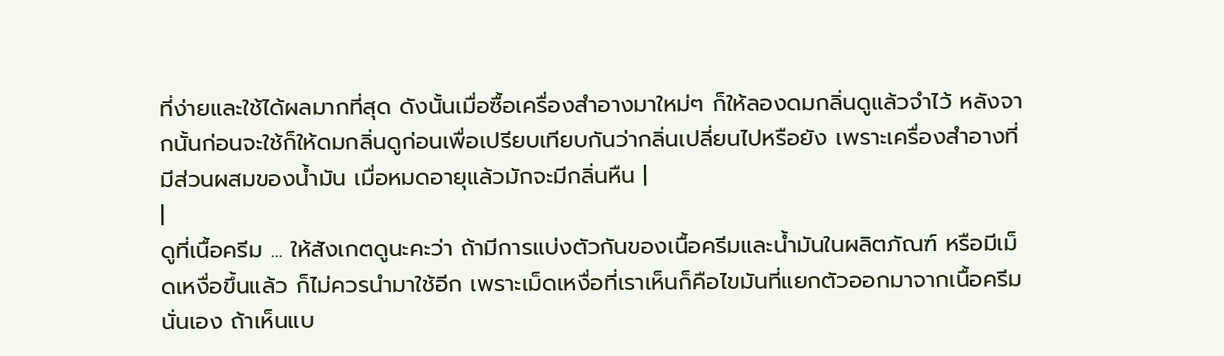ที่ง่ายและใช้ได้ผลมากที่สุด ดังนั้นเมื่อซื้อเครื่องสำอางมาใหม่ๆ ก็ให้ลองดมกลิ่นดูแล้วจำไว้ หลังจากนั้นก่อนจะใช้ก็ให้ดมกลิ่นดูก่อนเพื่อเปรียบเทียบกันว่ากลิ่นเปลี่ยนไปหรือยัง เพราะเครื่องสำอางที่มีส่วนผสมของน้ำมัน เมื่อหมดอายุแล้วมักจะมีกลิ่นหืน |
|
ดูที่เนื้อครีม ... ให้สังเกตดูนะคะว่า ถ้ามีการแบ่งตัวกันของเนื้อครีมและน้ำมันในผลิตภัณฑ์ หรือมีเม็ดเหงื่อขึ้นแล้ว ก็ไม่ควรนำมาใช้อีก เพราะเม็ดเหงื่อที่เราเห็นก็คือไขมันที่แยกตัวออกมาจากเนื้อครีมนั่นเอง ถ้าเห็นแบ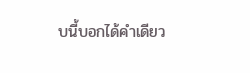บนี้บอกได้คำเดียว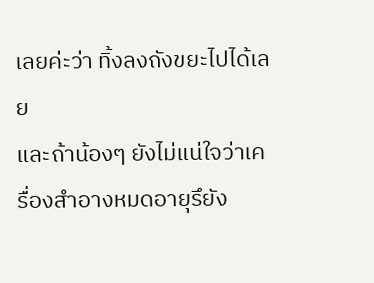เลยค่ะว่า ทิ้งลงถังขยะไปได้เลย
และถ้าน้องๆ ยังไม่แน่ใจว่าเครื่องสำอางหมดอายุรึยัง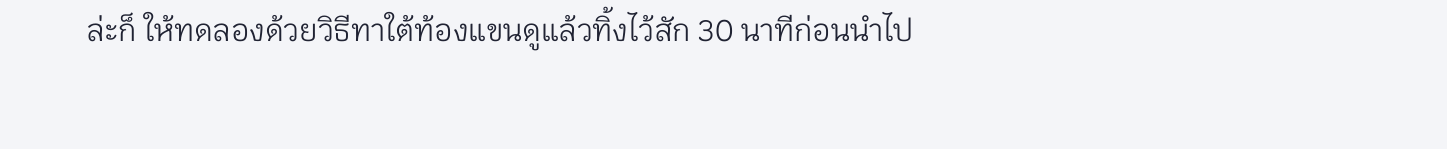ล่ะก็ ให้ทดลองด้วยวิธีทาใต้ท้องแขนดูแล้วทิ้งไว้สัก 30 นาทีก่อนนำไป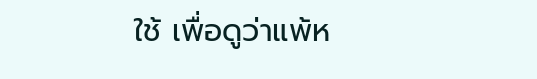ใช้ เพื่อดูว่าแพ้ห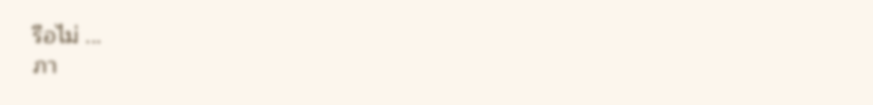รือไม่ ...
ภา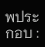พประกอบ :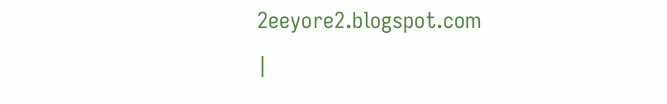2eeyore2.blogspot.com
|